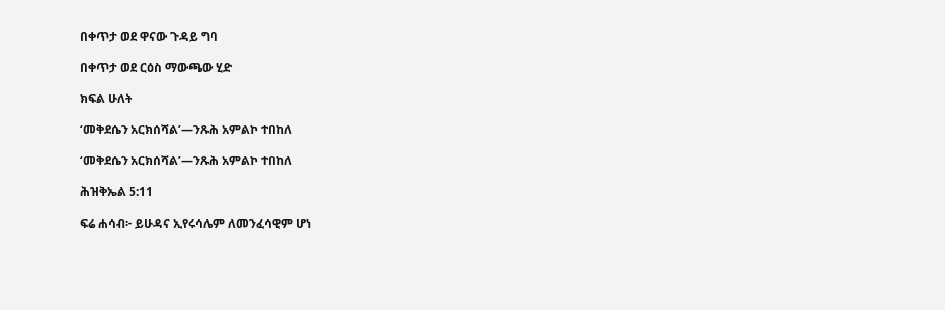በቀጥታ ወደ ዋናው ጉዳይ ግባ

በቀጥታ ወደ ርዕስ ማውጫው ሂድ

ክፍል ሁለት

‘መቅደሴን አርክሰሻል’—ንጹሕ አምልኮ ተበከለ

‘መቅደሴን አርክሰሻል’—ንጹሕ አምልኮ ተበከለ

ሕዝቅኤል 5:11

ፍሬ ሐሳብ፦ ይሁዳና ኢየሩሳሌም ለመንፈሳዊም ሆነ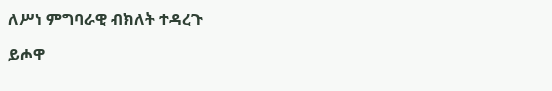ለሥነ ምግባራዊ ብክለት ተዳረጉ

ይሖዋ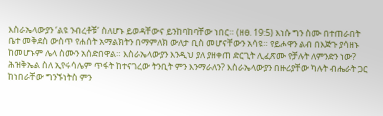እስራኤላውያን ‘ልዩ ንብረቶቹ’ ስለሆኑ ይወዳቸውና ይንከባከባቸው ነበር። (ዘፀ. 19:5) እነሱ ግን ስሙ በተጠራበት ቤተ መቅደስ ውስጥ የሐሰት አማልክትን በማምለክ ውለታ ቢስ መሆናቸውን አሳዩ። የይሖዋን ልብ በእጅጉ ያሳዘኑ ከመሆኑም ሌላ ስሙን አሰድበዋል። እስራኤላውያን እንዲህ ያለ ያዘቀጠ ድርጊት ሊፈጽሙ የቻሉት ለምንድን ነው? ሕዝቅኤል ስለ ኢየሩሳሌም ጥፋት ከተናገረው ትንቢት ምን እንማራለን? እስራኤላውያን በዙሪያቸው ካሉት ብሔራት ጋር ከነበራቸው ግንኙነትስ ምን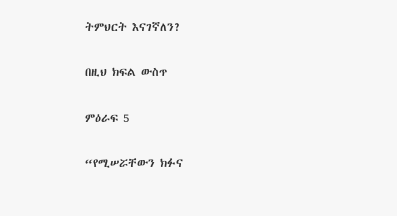ትምህርት እናገኛለን?

በዚህ ክፍል ውስጥ

ምዕራፍ 5

“የሚሠሯቸውን ክፉና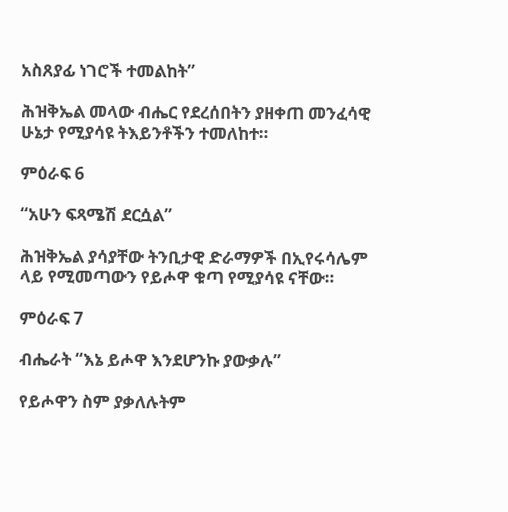አስጸያፊ ነገሮች ተመልከት”

ሕዝቅኤል መላው ብሔር የደረሰበትን ያዘቀጠ መንፈሳዊ ሁኔታ የሚያሳዩ ትእይንቶችን ተመለከተ።

ምዕራፍ 6

“አሁን ፍጻሜሽ ደርሷል”

ሕዝቅኤል ያሳያቸው ትንቢታዊ ድራማዎች በኢየሩሳሌም ላይ የሚመጣውን የይሖዋ ቁጣ የሚያሳዩ ናቸው።

ምዕራፍ 7

ብሔራት “እኔ ይሖዋ እንደሆንኩ ያውቃሉ”

የይሖዋን ስም ያቃለሉትም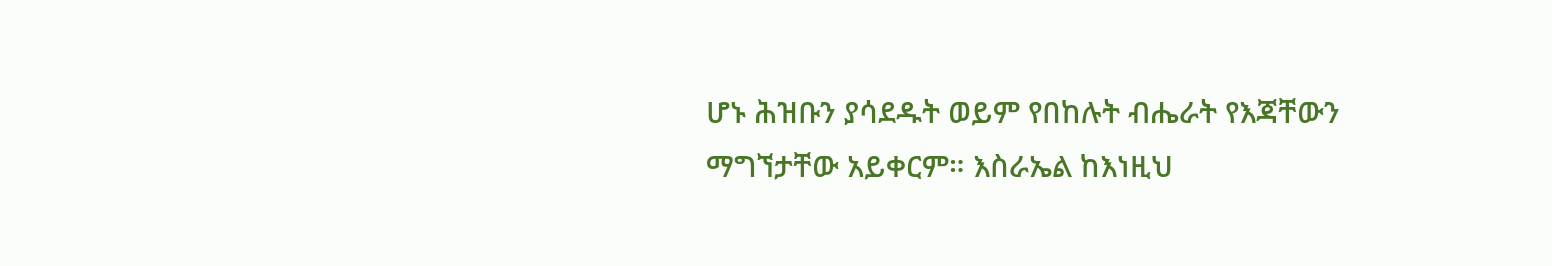ሆኑ ሕዝቡን ያሳደዱት ወይም የበከሉት ብሔራት የእጃቸውን ማግኘታቸው አይቀርም። እስራኤል ከእነዚህ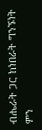ብሔራት ጋር ከነበራት ግንኙነት ምን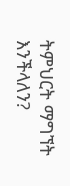ትምህርት ማግኘት እንችላለን?